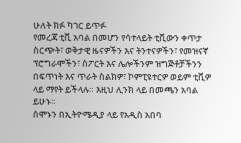ሁለት ክፉ ካገር ይጥፉ
የመረጃ ቲቪ አባል በመሆን የሳተላይት ቲቪውን ቀጥታ ስርጭት፣ ወቅታዊ ዜናዎችን እና ትንተናዎችን፣ የመዝናኛ ፕሮግራሞችን፣ ስፖርት እና ሌሎችንም ዝግጅቶቻችንን በፍጥነት እና ጥራት ስልክዎ፣ ኮምፒዩተርዎ ወይም ቲቪዎ ላይ ማየት ይችላሉ። እዚህ ሊንክ ላይ በመጫን አባል ይሁኑ።
ሰሞኑን በኢትዮሜዲያ ላይ የአዲስ አበባ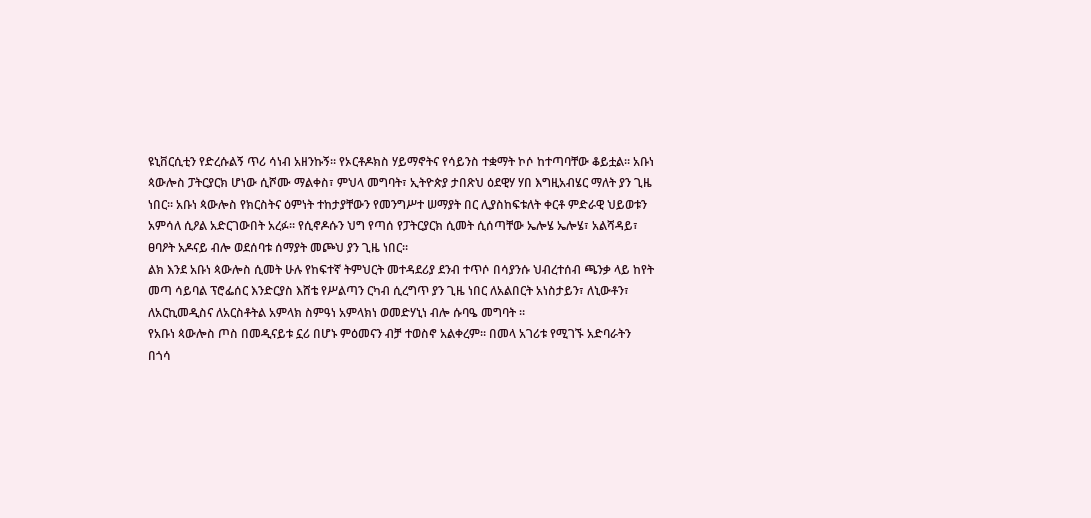ዩኒቨርሲቲን የድረሱልኝ ጥሪ ሳነብ አዘንኩኝ። የኦርቶዶክስ ሃይማኖትና የሳይንስ ተቋማት ኮሶ ከተጣባቸው ቆይቷል። አቡነ ጳውሎስ ፓትርያርክ ሆነው ሲሾሙ ማልቀስ፣ ምህላ መግባት፣ ኢትዮጵያ ታበጽህ ዕደዊሃ ሃበ እግዚአብሄር ማለት ያን ጊዜ ነበር። አቡነ ጳውሎስ የክርስትና ዕምነት ተከታያቸውን የመንግሥተ ሠማያት በር ሊያስከፍቱለት ቀርቶ ምድራዊ ህይወቱን አምሳለ ሲዖል አድርገውበት አረፉ። የሲኖዶሱን ህግ የጣሰ የፓትርያርክ ሲመት ሲሰጣቸው ኤሎሄ ኤሎሄ፣ አልሻዳይ፣ ፀባዖት አዶናይ ብሎ ወደሰባቱ ሰማያት መጮህ ያን ጊዜ ነበር።
ልክ እንደ አቡነ ጳውሎስ ሲመት ሁሉ የከፍተኛ ትምህርት መተዳደሪያ ደንብ ተጥሶ በሳያንሱ ህብረተሰብ ጫንቃ ላይ ከየት መጣ ሳይባል ፕሮፌሰር እንድርያስ እሸቴ የሥልጣን ርካብ ሲረግጥ ያን ጊዜ ነበር ለአልበርት አነስታይን፣ ለኒውቶን፣ ለአርኪመዲስና ለአርስቶትል አምላክ ስምዓነ አምላክነ ወመድሃኒነ ብሎ ሱባዔ መግባት ።
የአቡነ ጳውሎስ ጦስ በመዲናይቱ ኗሪ በሆኑ ምዕመናን ብቻ ተወስኖ አልቀረም። በመላ አገሪቱ የሚገኙ አድባራትን በጎሳ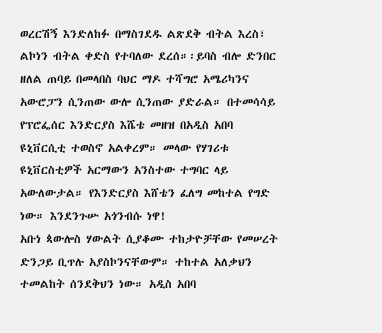ወረርሽኝ እንድለከፉ በማስገደዱ ልጽደቅ ብትል እረስ፣ ልኮነን ብትል ቀድስ የተባለው ደረሰ።፡ይባስ ብሎ ድንበር ዘለል ጠባይ በመላበስ ባህር ማዶ ተሻግሮ አሜሪካንና አውሮፓን ሲንጠው ውሎ ሲንጠው ያድራል። በተመሳሳይ የፕሮፌሰር እንድርያስ እሼቴ መዘዝ በአዲስ አበባ ዩኒቨርሲቲ ተወስኖ አልቀረም። መላው የሃገሪቱ ዩኒቨርስቲዎች አርማውን አንስተው ተግባር ላይ አውለውታል። የእንድርያስ እሸቴን ፈለግ መከተል የግድ ነው። እንደንጉሡ አጎንብሱ ነዋ!
አቡነ ጳውሎስ ሃውልት ሲያቆሙ ተከታዮቻቸው የመሠረት ድንጋይ ቢጥሉ አያስኮንናቸውም። ተከተል አለቃህን ተመልከት ሰንደቅህን ነው። አዲስ አበባ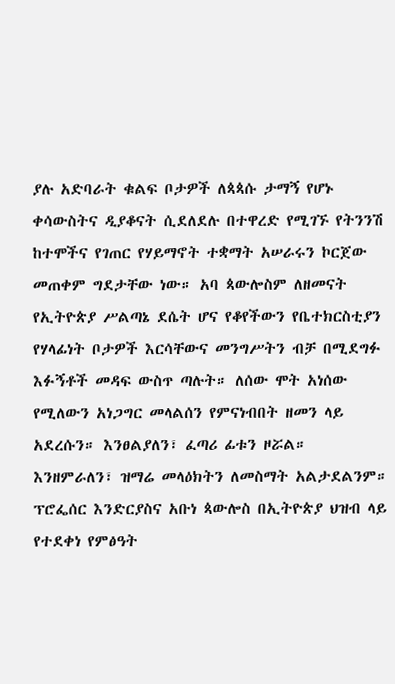ያሉ አድባራት ቁልፍ ቦታዎች ለጳጳሱ ታማኝ የሆኑ ቀሳውስትና ዲያቆናት ሲደለደሉ በተዋረድ የሚገኙ የትንንሽ ከተሞችና የገጠር የሃይማኖት ተቋማት አሠራሩን ኮርጀው መጠቀም ግደታቸው ነው። አባ ጳውሎስም ለዘመናት የኢትዮጵያ ሥልጣኔ ደሴት ሆና የቆየችውን የቤተክርስቲያን የሃላፊነት ቦታዎች እርሳቸውና መንግሥትን ብቻ በሚደግፉ እፉኝቶች መዳፍ ውስጥ ጣሉት። ለሰው ሞት አነሰው የሚለውን አነጋግር መላልሰን የምናነብበት ዘመን ላይ አደረሱን። እንፀልያለን፣ ፈጣሪ ፊቱን ዞሯል። እንዘምራለን፣ ዝማሬ መላዕክትን ለመስማት አልታደልንም።
ፕሮፌሰር እንድርያስና አቡነ ጳውሎስ በኢትዮጵያ ህዝብ ላይ የተደቀነ የምፅዓት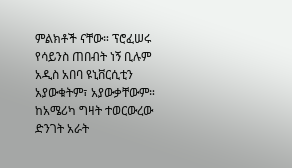ምልክቶች ናቸው። ፕሮፈሠሩ የሳይንስ ጠበብት ነኝ ቢሉም አዲስ አበባ ዩኒቨርሲቲን አያውቁትም፣ አያውቃቸውም። ከአሜሪካ ግዛት ተወርውረው ድንገት አራት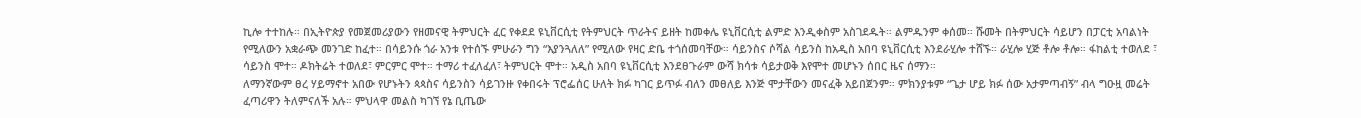ኪሎ ተተከሉ። በኢትዮጵያ የመጀመሪያውን የዘመናዊ ትምህርት ፈር የቀደደ ዩኒቨርሲቲ የትምህርት ጥራትና ይዘት ከመቀሌ ዩኒቨርሲቲ ልምድ እንዲቀስም አስገደዱት። ልምዱንም ቀሰመ። ሹመት በትምህርት ሳይሆን በፓርቲ አባልነት የሚለውን አቋራጭ መንገድ ከፈተ። በሳይንሱ ጎራ አንቱ የተሰኙ ምሁራን ግን “እያንጓለለ” የሚለው የዛር ድቤ ተጎሰመባቸው። ሳይንስና ሶሻል ሳይንስ ከአዲስ አበባ ዩኒቨርሲቲ እንደራሂሎ ተሸኙ። ራሂሎ ሂጅ ቶሎ ቶሎ። ፋከልቲ ተወለደ ፣ ሳይንስ ሞተ። ዶክትሬት ተወለደ፣ ምርምር ሞተ። ተማሪ ተፈለፈለ፣ ትምህርት ሞተ። አዲስ አበባ ዩኒቨርሲቲ እንደፀጉራም ውሻ ክሳቱ ሳይታወቅ እየሞተ መሆኑን ሰበር ዜና ሰማን።
ለማንኛውም ፀረ ሃይማኖተ አበው የሆኑትን ጳጳስና ሳይንስን ሳይገንዙ የቀበሩት ፕሮፌሰር ሁለት ክፉ ካገር ይጥፉ ብለን መፀለይ እንጅ ሞታቸውን መናፈቅ አይበጀንም። ምክንያቱም “ጌታ ሆይ ክፉ ሰው አታምጣብኝ” ብላ ግዑዟ መሬት ፈጣሪዋን ትለምናለች አሉ። ምህላዋ መልስ ካገኘ የኔ ቢጤው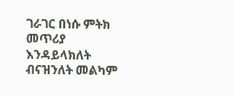ገራገር በነሱ ምትክ መጥሪያ እንዳይላክለት ብናዝንለት መልካም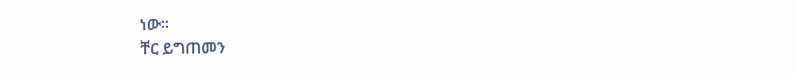ነው።
ቸር ይግጠመን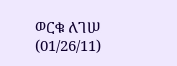ወርቁ ለገሠ (01/26/11)